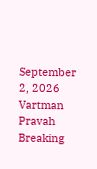September 2, 2026
Vartman Pravah
Breaking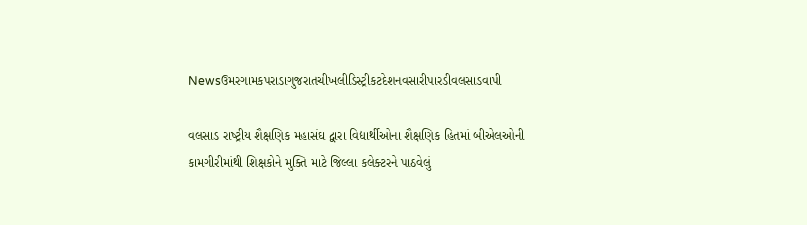Newsઉમરગામકપરાડાગુજરાતચીખલીડિસ્ટ્રીકટદેશનવસારીપારડીવલસાડવાપી

વલસાડ રાષ્‍ટ્રીય શૈક્ષણિક મહાસંઘ દ્વારા વિદ્યાર્થીઓના શૈક્ષણિક હિતમાં બીએલઓની કામગીરીમાંથી શિક્ષકોને મુક્‍તિ માટે જિલ્લા કલેક્‍ટરને પાઠવેલું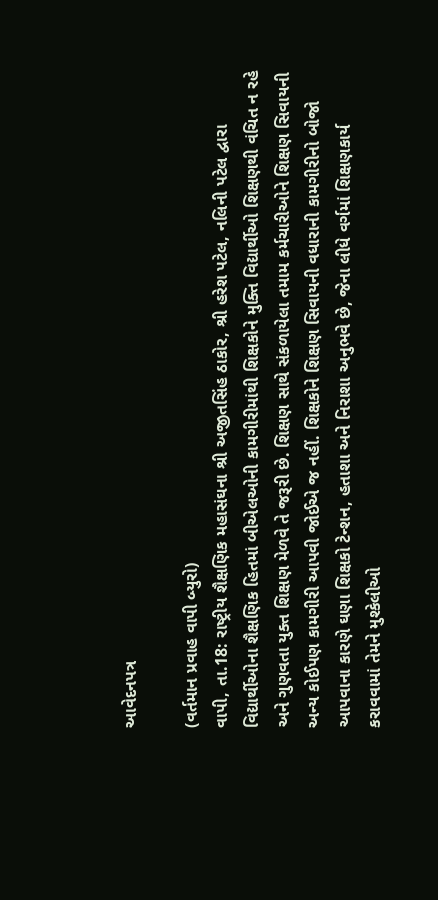આવેદનપત્ર

(વર્તમાન પ્રવાહ વાપી બ્‍યુરો)
વાપી, તા.18: રાષ્‍ટ્રીય શૈક્ષણિક મહાસંઘના શ્રી અજીતસિંહ ઠાકોર, શ્રી હરેશ પટેલ, નલિની પટેલ દ્વારા વિદ્યાર્થીઓના શૈક્ષણિક હિતમાં બીએલઓની કામગીરીમાંથી શિક્ષકોને મુક્‍તિ વિદ્યાર્થીઓ શિક્ષણથી વંચિત ન રહે અને ગુણવતા યુક્‍ત શિક્ષણ મેળવે તે જરૂરી છે. શિક્ષણ સાથે સંકળાયેલા તમામ કર્મચારીઓને શિક્ષણ સિવાયની અન્‍ય કોઈપણ કામગીરી આપવી જોઈએ જ નહીં. શિક્ષકોને શિક્ષણ સિવાયની વધારાની કામગીરીનો બોજો આપવાના કારણે ઘણા શિક્ષકો ટેન્‍શન, હતાશા અને નિરાશા અનુભવે છે, જેના લીધે વર્ગમાં શિક્ષણકાર્ય કરાવવામાં તેમને મુશ્‍કેલીઓ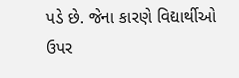પડે છે. જેના કારણે વિદ્યાર્થીઓ ઉપર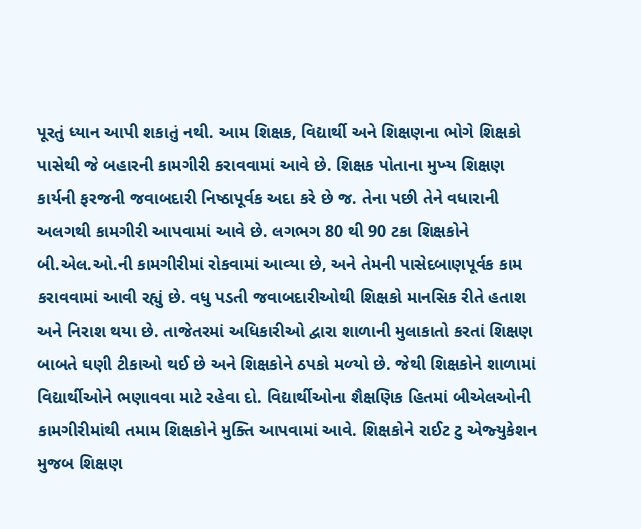પૂરતું ધ્‍યાન આપી શકાતું નથી. આમ શિક્ષક, વિદ્યાર્થી અને શિક્ષણના ભોગે શિક્ષકો પાસેથી જે બહારની કામગીરી કરાવવામાં આવે છે. શિક્ષક પોતાના મુખ્‍ય શિક્ષણ કાર્યની ફરજની જવાબદારી નિષ્ઠાપૂર્વક અદા કરે છે જ. તેના પછી તેને વધારાની અલગથી કામગીરી આપવામાં આવે છે. લગભગ 80 થી 90 ટકા શિક્ષકોને બી.એલ.ઓ.ની કામગીરીમાં રોકવામાં આવ્‍યા છે, અને તેમની પાસેદબાણપૂર્વક કામ કરાવવામાં આવી રહ્યું છે. વધુ પડતી જવાબદારીઓથી શિક્ષકો માનસિક રીતે હતાશ અને નિરાશ થયા છે. તાજેતરમાં અધિકારીઓ દ્વારા શાળાની મુલાકાતો કરતાં શિક્ષણ બાબતે ઘણી ટીકાઓ થઈ છે અને શિક્ષકોને ઠપકો મળ્‍યો છે. જેથી શિક્ષકોને શાળામાં વિદ્યાર્થીઓને ભણાવવા માટે રહેવા દો. વિદ્યાર્થીઓના શૈક્ષણિક હિતમાં બીએલઓની કામગીરીમાંથી તમામ શિક્ષકોને મુક્‍તિ આપવામાં આવે. શિક્ષકોને રાઈટ ટુ એજ્‍યુકેશન મુજબ શિક્ષણ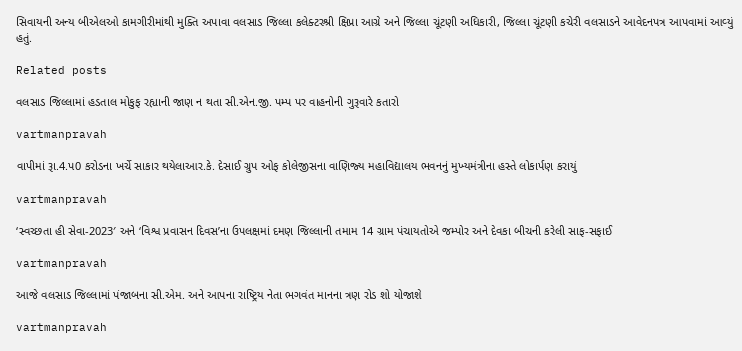સિવાયની અન્‍ય બીએલઓ કામગીરીમાંથી મુક્‍તિ અપાવા વલસાડ જિલ્લા કલેક્‍ટરશ્રી ક્ષિપ્રા આગ્રે અને જિલ્લા ચૂંટણી અધિકારી, જિલ્લા ચૂંટણી કચેરી વલસાડને આવેદનપત્ર આપવામાં આવ્‍યું હતું.

Related posts

વલસાડ જિલ્લામાં હડતાલ મોકુફ રહ્યાની જાણ ન થતા સી.એન.જી. પમ્‍પ પર વાહનોની ગુરૂવારે કતારો

vartmanpravah

વાપીમાં રૂા.4.પ0 કરોડના ખર્ચે સાકાર થયેલાઆર.કે. દેસાઈ ગ્રુપ ઓફ કોલેજીસના વાણિજ્‍ય મહાવિદ્યાલય ભવનનું મુખ્‍યમંત્રીના હસ્‍તે લોકાર્પણ કરાયું

vartmanpravah

‘સ્‍વચ્‍છતા હી સેવા-2023′ અને ‘વિશ્વ પ્રવાસન દિવસ’ના ઉપલક્ષમાં દમણ જિલ્લાની તમામ 14 ગ્રામ પંચાયતોએ જમ્‍પોર અને દેવકા બીચની કરેલી સાફ-સફાઈ

vartmanpravah

આજે વલસાડ જિલ્લામાં પંજાબના સી.એમ. અને આપના રાષ્‍ટ્રિય નેતા ભગવંત માનના ત્રણ રોડ શો યોજાશે

vartmanpravah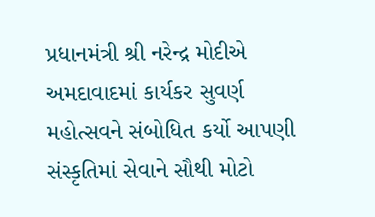પ્રધાનમંત્રી શ્રી નરેન્દ્ર મોદીએ અમદાવાદમાં કાર્યકર સુવર્ણ મહોત્સવને સંબોધિત કર્યો આપણી સંસ્કૃતિમાં સેવાને સૌથી મોટો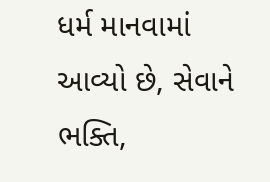ધર્મ માનવામાં આવ્યો છે, સેવાને ભક્તિ,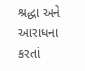શ્રદ્ધા અને આરાધના કરતાં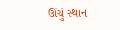ઊંચું સ્થાન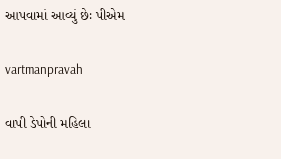આપવામાં આવ્યું છેઃ પીએમ

vartmanpravah

વાપી ડેપોની મહિલા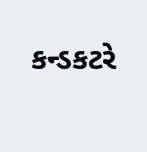કન્‍ડકટરે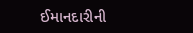ઈમાનદારીની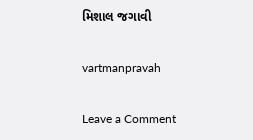મિશાલ જગાવી

vartmanpravah

Leave a Comment